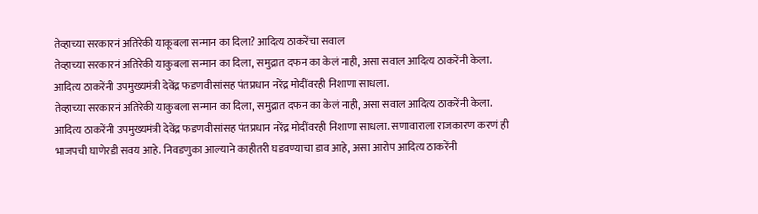तेव्हाच्या सरकारनं अतिरेकी याकूबला सन्मान का दिला? आदित्य ठाकरेंचा सवाल
तेव्हाच्या सरकारनं अतिरेकी याकुबला सन्मान का दिला, समुद्रात दफन का केलं नाही, असा सवाल आदित्य ठाकरेंनी केला. आदित्य ठाकरेंनी उपमुख्यमंत्री देवेंद्र फडणवीसांसह पंतप्रधान नरेंद्र मोदींवरही निशाणा साधला.
तेव्हाच्या सरकारनं अतिरेकी याकुबला सन्मान का दिला, समुद्रात दफन का केलं नाही, असा सवाल आदित्य ठाकरेंनी केला. आदित्य ठाकरेंनी उपमुख्यमंत्री देवेंद्र फडणवीसांसह पंतप्रधान नरेंद्र मोदींवरही निशाणा साधला. सणावाराला राजकारण करणं ही भाजपची घाणेरडी सवय आहे. निवडणुका आल्याने काहीतरी घडवण्याचा डाव आहे, असा आरोप आदित्य ठाकरेंनी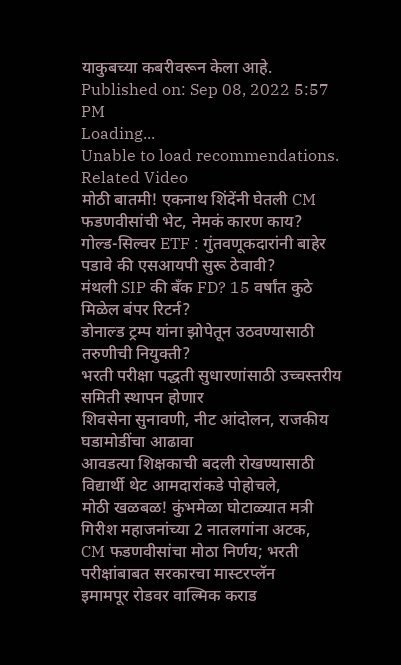याकुबच्या कबरीवरून केला आहे.
Published on: Sep 08, 2022 5:57 PM
Loading...
Unable to load recommendations.
Related Video
मोठी बातमी! एकनाथ शिंदेंनी घेतली CM फडणवीसांची भेट, नेमकं कारण काय?
गोल्ड-सिल्वर ETF : गुंतवणूकदारांनी बाहेर पडावे की एसआयपी सुरू ठेवावी?
मंथली SIP की बँक FD? 15 वर्षांत कुठे मिळेल बंपर रिटर्न?
डोनाल्ड ट्रम्प यांना झोपेतून उठवण्यासाठी तरुणीची नियुक्ती?
भरती परीक्षा पद्धती सुधारणांसाठी उच्चस्तरीय समिती स्थापन होणार
शिवसेना सुनावणी, नीट आंदोलन, राजकीय घडामोडींचा आढावा
आवडत्या शिक्षकाची बदली रोखण्यासाठी विद्यार्थी थेट आमदारांकडे पोहोचले,
मोठी खळबळ! कुंभमेळा घोटाळ्यात मत्री गिरीश महाजनांच्या 2 नातलगांना अटक,
CM फडणवीसांचा मोठा निर्णय; भरती परीक्षांबाबत सरकारचा मास्टरप्लॅन
इमामपूर रोडवर वाल्मिक कराड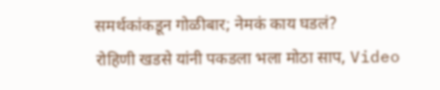समर्थकांकडून गोळीबार; नेमकं काय घडलं?
रोहिणी खडसे यांनी पकडला भला मोठा साप, Video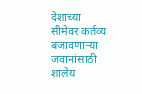देशाच्या सीमेवर कर्तव्य बजावणाऱ्या जवानांसाठी शालेय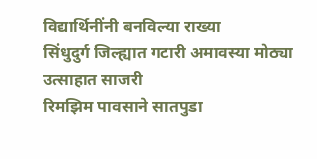विद्यार्थिनींनी बनविल्या राख्या
सिंधुदुर्ग जिल्ह्यात गटारी अमावस्या मोठ्या उत्साहात साजरी
रिमझिम पावसाने सातपुडा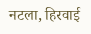नटला, हिरवाई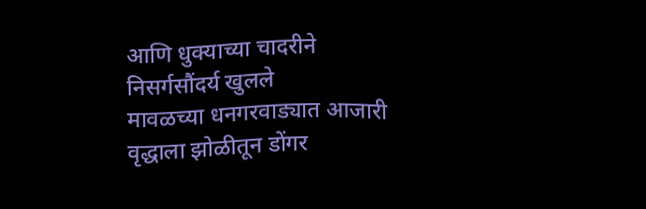आणि धुक्याच्या चादरीने निसर्गसौंदर्य खुलले
मावळच्या धनगरवाड्यात आजारी वृद्धाला झोळीतून डोंगर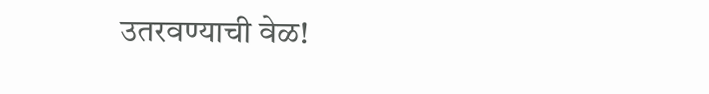उतरवण्याची वेळ!